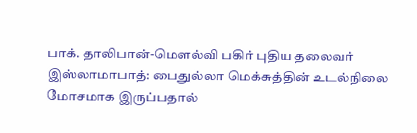பாக். தாலிபான்-மௌல்வி பகிர் புதிய தலைவர்
இஸ்லாமாபாத்: பைதுல்லா மெக்சுத்தின் உடல்நிலை மோசமாக இருப்பதால்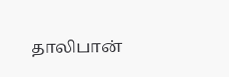தாலிபான்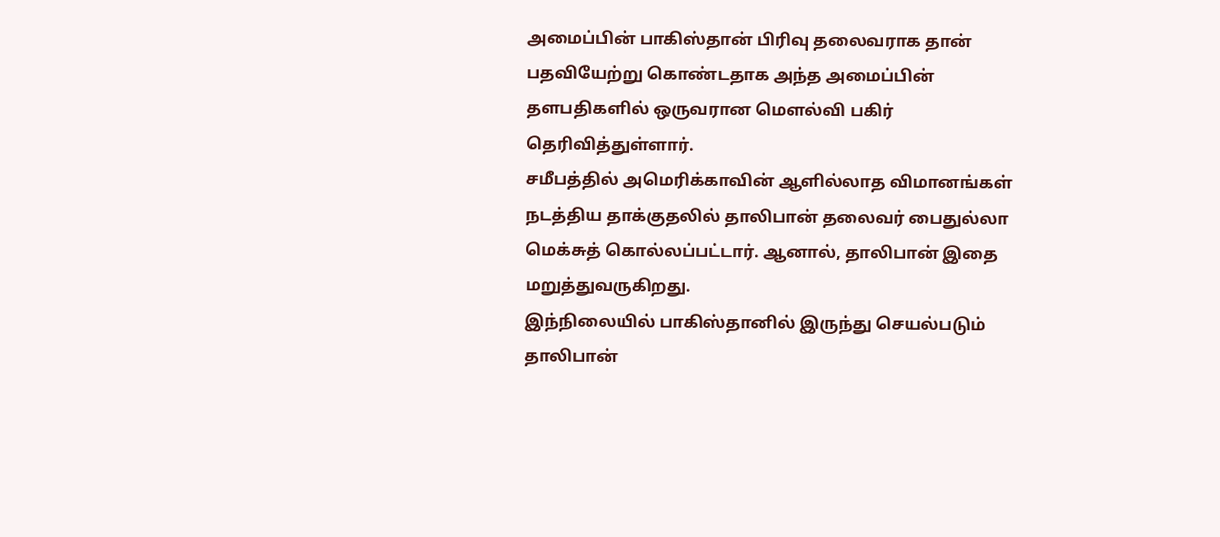அமைப்பின் பாகிஸ்தான் பிரிவு தலைவராக தான் பதவியேற்று கொண்டதாக அந்த அமைப்பின் தளபதிகளில் ஒருவரான மெளல்வி பகிர் தெரிவித்துள்ளார்.
சமீபத்தில் அமெரிக்காவின் ஆளில்லாத விமானங்கள் நடத்திய தாக்குதலில் தாலிபான் தலைவர் பைதுல்லா மெக்சுத் கொல்லப்பட்டார். ஆனால், தாலிபான் இதை மறுத்துவருகிறது.
இந்நிலையில் பாகிஸ்தானில் இருந்து செயல்படும் தாலிபான்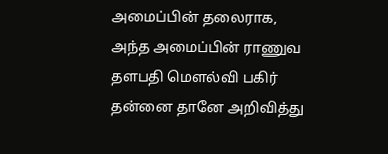அமைப்பின் தலைராக, அந்த அமைப்பின் ராணுவ தளபதி மௌல்வி பகிர் தன்னை தானே அறிவித்து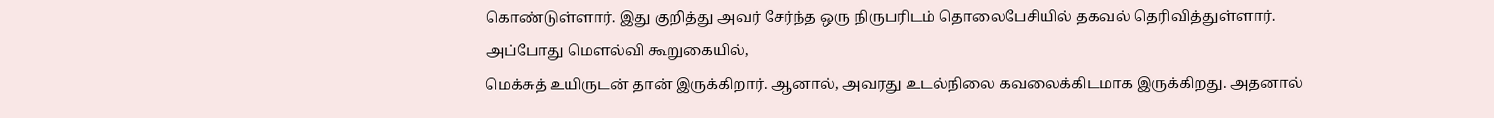கொண்டுள்ளார். இது குறித்து அவர் சேர்ந்த ஒரு நிருபரிடம் தொலைபேசியில் தகவல் தெரிவித்துள்ளார்.
அப்போது மெளல்வி கூறுகையில்,
மெக்சுத் உயிருடன் தான் இருக்கிறார். ஆனால், அவரது உடல்நிலை கவலைக்கிடமாக இருக்கிறது. அதனால்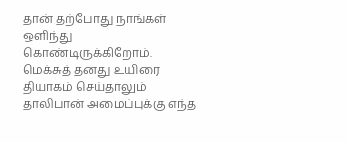தான் தற்போது நாங்கள் ஒளிந்து கொண்டிருக்கிறோம்.
மெக்சுத் தனது உயிரை தியாகம் செய்தாலும் தாலிபான் அமைப்புக்கு எந்த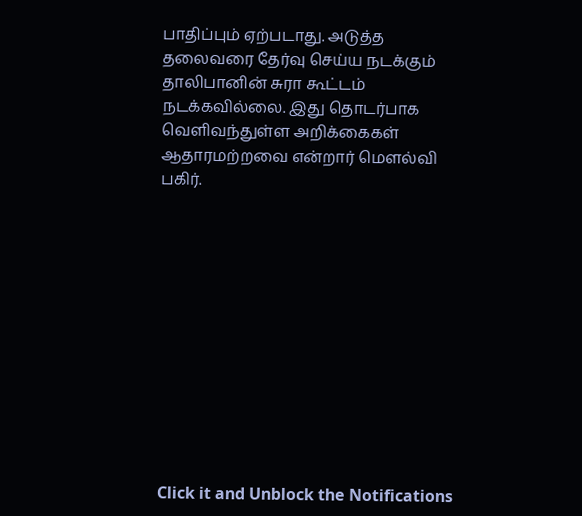பாதிப்பும் ஏற்படாது. அடுத்த தலைவரை தேர்வு செய்ய நடக்கும் தாலிபானின் சுரா கூட்டம் நடக்கவில்லை. இது தொடர்பாக வெளிவந்துள்ள அறிக்கைகள் ஆதாரமற்றவை என்றார் மௌல்வி பகிர்.












Click it and Unblock the Notifications